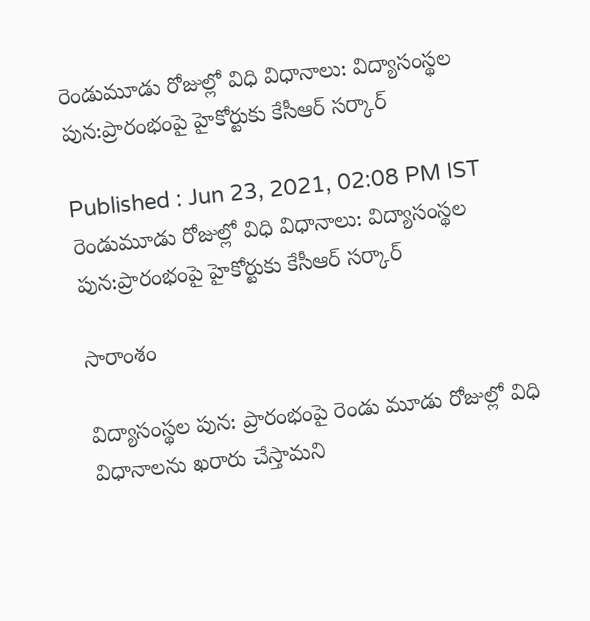రెండుమూడు రోజుల్లో విధి విధానాలు: విద్యాసంస్థల పున:ప్రారంభంపై హైకోర్టుకు కేసీఆర్ సర్కార్

Published : Jun 23, 2021, 02:08 PM IST
రెండుమూడు రోజుల్లో విధి విధానాలు: విద్యాసంస్థల పున:ప్రారంభంపై హైకోర్టుకు కేసీఆర్ సర్కార్

సారాంశం

విద్యాసంస్థల పున: ప్రారంభంపై రెండు మూడు రోజుల్లో విధి విధానాలను ఖరారు చేస్తామని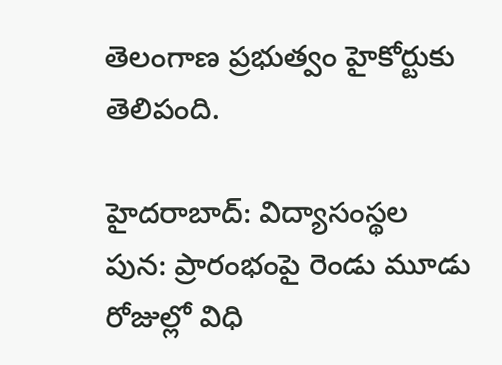తెలంగాణ ప్రభుత్వం హైకోర్టుకు తెలిపంది.

హైదరాబాద్: విద్యాసంస్థల పున: ప్రారంభంపై రెండు మూడు రోజుల్లో విధి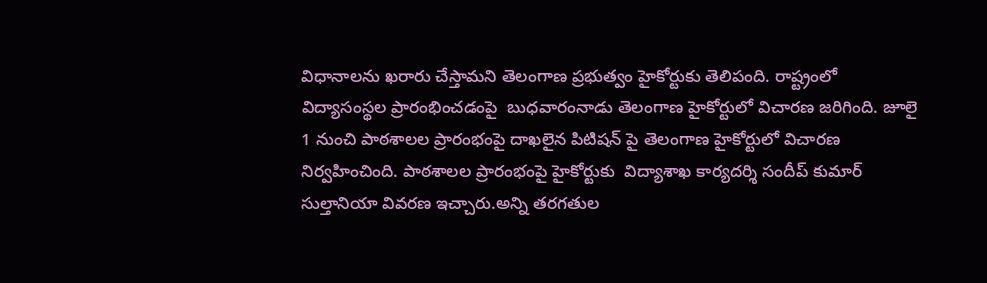విధానాలను ఖరారు చేస్తామని తెలంగాణ ప్రభుత్వం హైకోర్టుకు తెలిపంది. రాష్ట్రంలో విద్యాసంస్థల ప్రారంభించడంపై  బుధవారంనాడు తెలంగాణ హైకోర్టులో విచారణ జరిగింది. జూలై 1 నుంచి పాఠశాలల ప్రారంభంపై దాఖలైన పిటిషన్ పై తెలంగాణ హైకోర్టులో విచారణ నిర్వహించింది. పాఠశాలల ప్రారంభంపై హైకోర్టుకు  విద్యాశాఖ కార్యదర్శి సందీప్ కుమార్ సుల్తానియా వివరణ ఇచ్చారు.అన్ని తరగతుల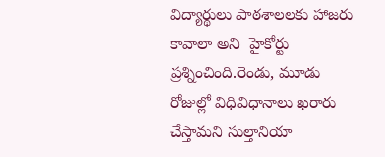విద్యార్థులు పాఠశాలలకు హాజరు కావాలా అని  హైకోర్టు ప్రశ్నించింది.రెండు, మూడు రోజుల్లో విధివిధానాలు ఖరారు చేస్తామని సుల్తానియా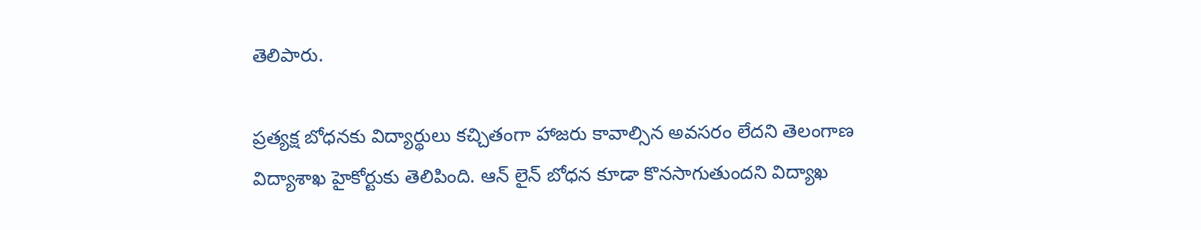తెలిపారు.

ప్రత్యక్ష బోధనకు విద్యార్థులు కచ్చితంగా హాజరు కావాల్సిన అవసరం లేదని తెలంగాణ విద్యాశాఖ హైకోర్టుకు తెలిపింది. ఆన్ లైన్ బోధన కూడా కొనసాగుతుందని విద్యాఖ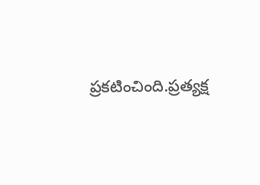ప్రకటించింది.ప్రత్యక్ష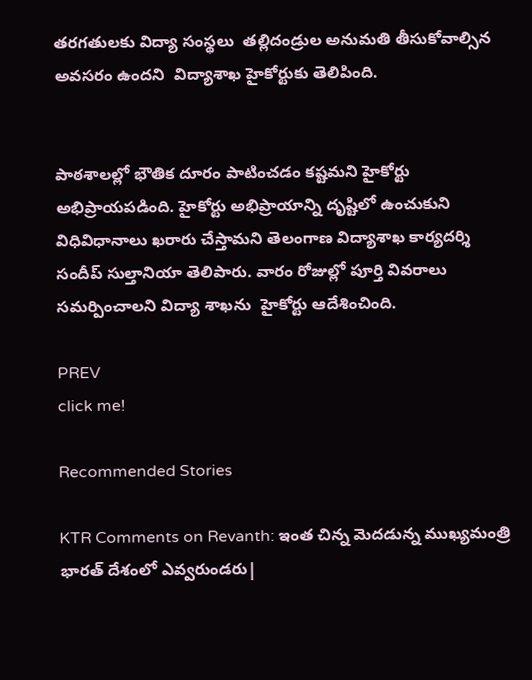తరగతులకు విద్యా సంస్థలు  తల్లిదండ్రుల అనుమతి తీసుకోవాల్సిన అవసరం ఉందని  విద్యాశాఖ హైకోర్టుకు తెలిపింది.


పాఠశాలల్లో భౌతిక దూరం పాటించడం కష్టమని హైకోర్టు అభిప్రాయపడింది. హైకోర్టు అభిప్రాయాన్ని దృష్టిలో ఉంచుకుని విధివిధానాలు ఖరారు చేస్తామని తెలంగాణ విద్యాశాఖ కార్యదర్శి సందీప్ సుల్తానియా తెలిపారు. వారం రోజుల్లో పూర్తి వివరాలు సమర్పించాలని విద్యా శాఖను  హైకోర్టు ఆదేశించింది.

PREV
click me!

Recommended Stories

KTR Comments on Revanth: ఇంత చిన్న మెదడున్న ముఖ్యమంత్రి భారత్ దేశంలో ఎవ్వరుండరు|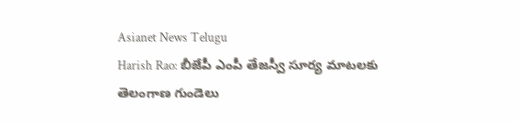Asianet News Telugu
Harish Rao: బీజేపీ ఎంపీ తేజస్వీ సూర్య మాటలకు తెలంగాణ గుండెలు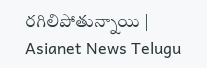రగిలిపోతున్నాయి | Asianet News Telugu